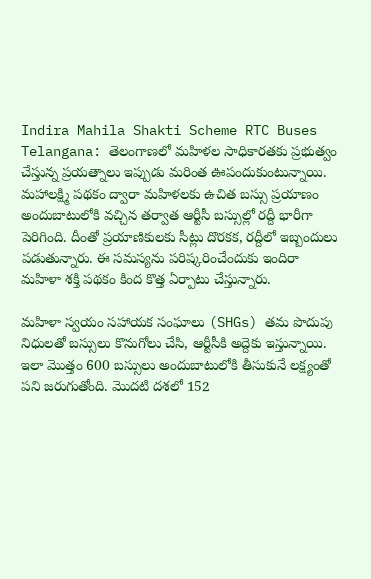Indira Mahila Shakti Scheme RTC Buses Telangana: తెలంగాణలో మహిళల సాధికారతకు ప్రభుత్వం చేస్తున్న ప్రయత్నాలు ఇప్పుడు మరింత ఊపందుకుంటున్నాయి. మహాలక్ష్మి పథకం ద్వారా మహిళలకు ఉచిత బస్సు ప్రయాణం అందుబాటులోకి వచ్చిన తర్వాత ఆర్టీసీ బస్సుల్లో రద్దీ భారీగా పెరిగింది. దీంతో ప్రయాణికులకు సీట్లు దొరకక, రద్దీలో ఇబ్బందులు పడుతున్నారు. ఈ సమస్యను పరిష్కరించేందుకు ఇందిరా మహిళా శక్తి పథకం కింద కొత్త ఏర్పాటు చేస్తున్నారు.

మహిళా స్వయం సహాయక సంఘాలు (SHGs) తమ పొదుపు నిధులతో బస్సులు కొనుగోలు చేసి, ఆర్టీసీకి అద్దెకు ఇస్తున్నాయి. ఇలా మొత్తం 600 బస్సులు అందుబాటులోకి తీసుకునే లక్ష్యంతో పని జరుగుతోంది. మొదటి దశలో 152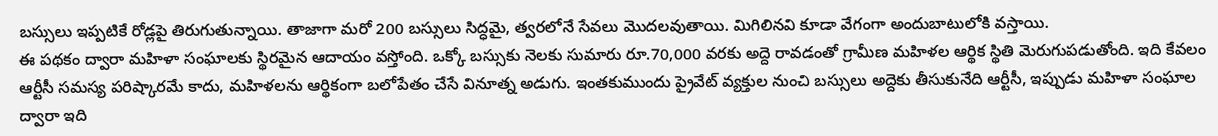బస్సులు ఇప్పటికే రోడ్లపై తిరుగుతున్నాయి. తాజాగా మరో 200 బస్సులు సిద్ధమై, త్వరలోనే సేవలు మొదలవుతాయి. మిగిలినవి కూడా వేగంగా అందుబాటులోకి వస్తాయి.
ఈ పథకం ద్వారా మహిళా సంఘాలకు స్థిరమైన ఆదాయం వస్తోంది. ఒక్కో బస్సుకు నెలకు సుమారు రూ.70,000 వరకు అద్దె రావడంతో గ్రామీణ మహిళల ఆర్థిక స్థితి మెరుగుపడుతోంది. ఇది కేవలం ఆర్టీసీ సమస్య పరిష్కారమే కాదు, మహిళలను ఆర్థికంగా బలోపేతం చేసే వినూత్న అడుగు. ఇంతకుముందు ప్రైవేట్ వ్యక్తుల నుంచి బస్సులు అద్దెకు తీసుకునేది ఆర్టీసీ, ఇప్పుడు మహిళా సంఘాల ద్వారా ఇది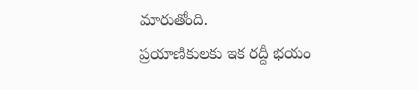మారుతోంది.
ప్రయాణికులకు ఇక రద్దీ భయం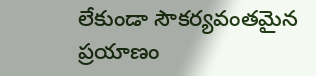లేకుండా సౌకర్యవంతమైన ప్రయాణం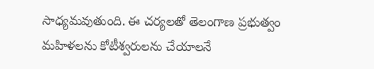సాధ్యమవుతుంది. ఈ చర్యలతో తెలంగాణ ప్రభుత్వం మహిళలను కోటీశ్వరులను చేయాలనే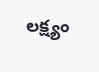లక్ష్యం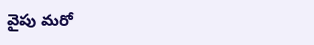వైపు మరో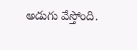అడుగు వేస్తోంది.